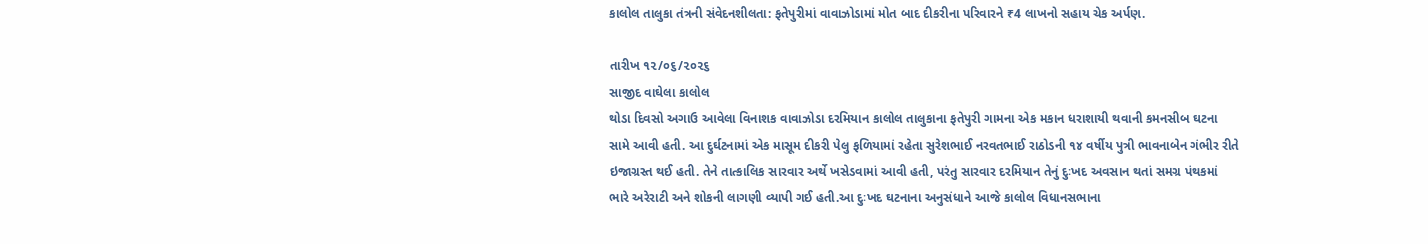કાલોલ તાલુકા તંત્રની સંવેદનશીલતા: ફતેપુરીમાં વાવાઝોડામાં મોત બાદ દીકરીના પરિવારને ₹4 લાખનો સહાય ચેક અર્પણ.

તારીખ ૧૨/૦૬/૨૦૨૬
સાજીદ વાઘેલા કાલોલ
થોડા દિવસો અગાઉ આવેલા વિનાશક વાવાઝોડા દરમિયાન કાલોલ તાલુકાના ફતેપુરી ગામના એક મકાન ધરાશાયી થવાની કમનસીબ ઘટના સામે આવી હતી. આ દુર્ઘટનામાં એક માસૂમ દીકરી પેલુ ફળિયામાં રહેતા સુરેશભાઈ નરવતભાઈ રાઠોડની ૧૪ વર્ષીય પુત્રી ભાવનાબેન ગંભીર રીતે ઇજાગ્રસ્ત થઈ હતી. તેને તાત્કાલિક સારવાર અર્થે ખસેડવામાં આવી હતી, પરંતુ સારવાર દરમિયાન તેનું દુઃખદ અવસાન થતાં સમગ્ર પંથકમાં ભારે અરેરાટી અને શોકની લાગણી વ્યાપી ગઈ હતી.આ દુઃખદ ઘટનાના અનુસંધાને આજે કાલોલ વિધાનસભાના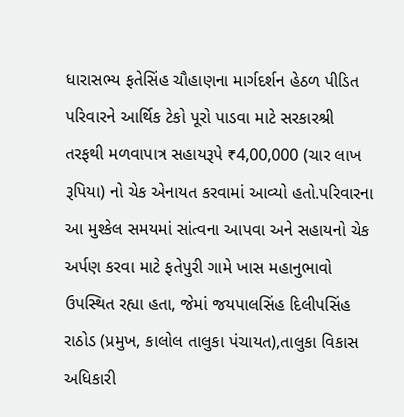ધારાસભ્ય ફતેસિંહ ચૌહાણના માર્ગદર્શન હેઠળ પીડિત પરિવારને આર્થિક ટેકો પૂરો પાડવા માટે સરકારશ્રી તરફથી મળવાપાત્ર સહાયરૂપે ₹4,00,000 (ચાર લાખ રૂપિયા) નો ચેક એનાયત કરવામાં આવ્યો હતો.પરિવારના આ મુશ્કેલ સમયમાં સાંત્વના આપવા અને સહાયનો ચેક અર્પણ કરવા માટે ફતેપુરી ગામે ખાસ મહાનુભાવો ઉપસ્થિત રહ્યા હતા, જેમાં જયપાલસિંહ દિલીપસિંહ રાઠોડ (પ્રમુખ, કાલોલ તાલુકા પંચાયત),તાલુકા વિકાસ અધિકારી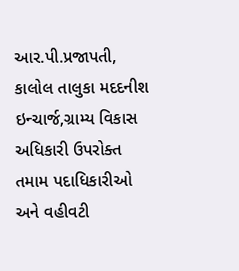આર.પી.પ્રજાપતી, કાલોલ તાલુકા મદદનીશ ઇન્ચાર્જ,ગ્રામ્ય વિકાસ અધિકારી ઉપરોક્ત તમામ પદાધિકારીઓ અને વહીવટી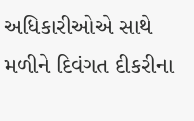અધિકારીઓએ સાથે મળીને દિવંગત દીકરીના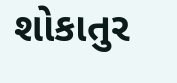શોકાતુર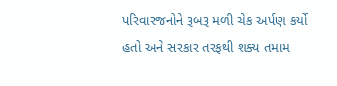પરિવારજનોને રૂબરૂ મળી ચેક અર્પણ કર્યો હતો અને સરકાર તરફથી શક્ય તમામ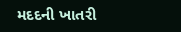મદદની ખાતરી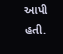આપી હતી.